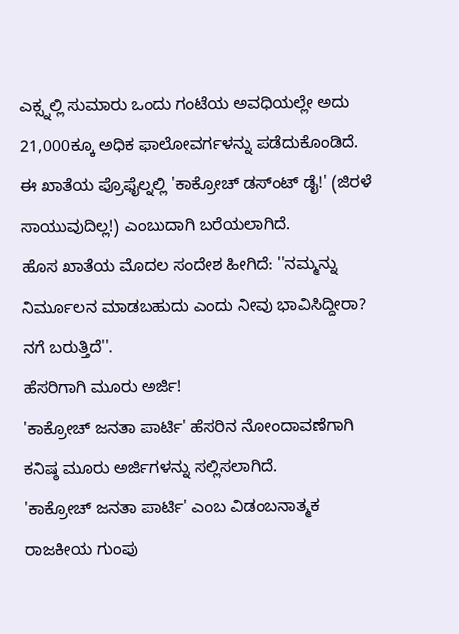ಎಕ್ಸ್ನಲ್ಲಿ ಸುಮಾರು ಒಂದು ಗಂಟೆಯ ಅವಧಿಯಲ್ಲೇ ಅದು 21,000ಕ್ಕೂ ಅಧಿಕ ಫಾಲೋವರ್ಗಳನ್ನು ಪಡೆದುಕೊಂಡಿದೆ. ಈ ಖಾತೆಯ ಪ್ರೊಫೈಲ್ನಲ್ಲಿ 'ಕಾಕ್ರೋಚ್ ಡಸ್ಂಟ್ ಡೈ!' (ಜಿರಳೆ ಸಾಯುವುದಿಲ್ಲ!) ಎಂಬುದಾಗಿ ಬರೆಯಲಾಗಿದೆ.
ಹೊಸ ಖಾತೆಯ ಮೊದಲ ಸಂದೇಶ ಹೀಗಿದೆ: ''ನಮ್ಮನ್ನು ನಿರ್ಮೂಲನ ಮಾಡಬಹುದು ಎಂದು ನೀವು ಭಾವಿಸಿದ್ದೀರಾ? ನಗೆ ಬರುತ್ತಿದೆ''.
ಹೆಸರಿಗಾಗಿ ಮೂರು ಅರ್ಜಿ!
'ಕಾಕ್ರೋಚ್ ಜನತಾ ಪಾರ್ಟಿ' ಹೆಸರಿನ ನೋಂದಾವಣೆಗಾಗಿ ಕನಿಷ್ಠ ಮೂರು ಅರ್ಜಿಗಳನ್ನು ಸಲ್ಲಿಸಲಾಗಿದೆ.
'ಕಾಕ್ರೋಚ್ ಜನತಾ ಪಾರ್ಟಿ' ಎಂಬ ವಿಡಂಬನಾತ್ಮಕ ರಾಜಕೀಯ ಗುಂಪು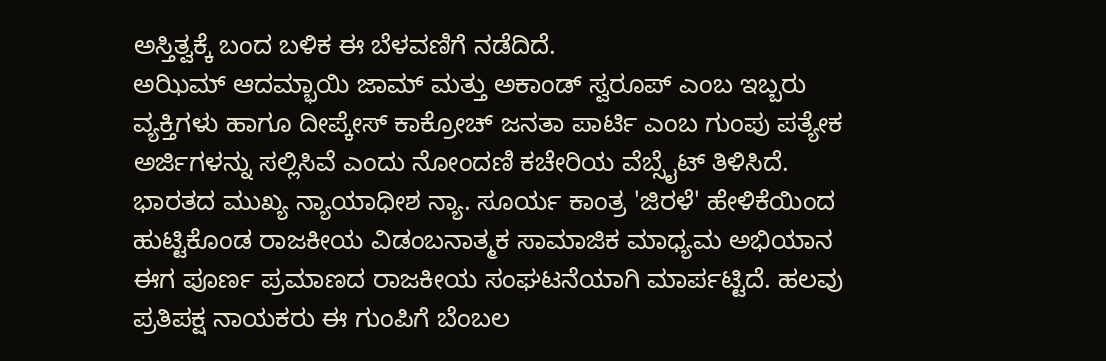ಅಸ್ತಿತ್ವಕ್ಕೆ ಬಂದ ಬಳಿಕ ಈ ಬೆಳವಣಿಗೆ ನಡೆದಿದೆ.
ಅಝಿಮ್ ಆದಮ್ಭಾಯಿ ಜಾಮ್ ಮತ್ತು ಅಕಾಂಡ್ ಸ್ವರೂಪ್ ಎಂಬ ಇಬ್ಬರು ವ್ಯಕ್ತಿಗಳು ಹಾಗೂ ದೀಪ್ಕೇಸ್ ಕಾಕ್ರೋಚ್ ಜನತಾ ಪಾರ್ಟಿ ಎಂಬ ಗುಂಪು ಪತ್ಯೇಕ ಅರ್ಜಿಗಳನ್ನು ಸಲ್ಲಿಸಿವೆ ಎಂದು ನೋಂದಣಿ ಕಚೇರಿಯ ವೆಬ್ಸೈಟ್ ತಿಳಿಸಿದೆ.
ಭಾರತದ ಮುಖ್ಯ ನ್ಯಾಯಾಧೀಶ ನ್ಯಾ. ಸೂರ್ಯ ಕಾಂತ್ರ 'ಜಿರಳೆ' ಹೇಳಿಕೆಯಿಂದ ಹುಟ್ಟಿಕೊಂಡ ರಾಜಕೀಯ ವಿಡಂಬನಾತ್ಮಕ ಸಾಮಾಜಿಕ ಮಾಧ್ಯಮ ಅಭಿಯಾನ ಈಗ ಪೂರ್ಣ ಪ್ರಮಾಣದ ರಾಜಕೀಯ ಸಂಘಟನೆಯಾಗಿ ಮಾರ್ಪಟ್ಟಿದೆ. ಹಲವು ಪ್ರತಿಪಕ್ಷ ನಾಯಕರು ಈ ಗುಂಪಿಗೆ ಬೆಂಬಲ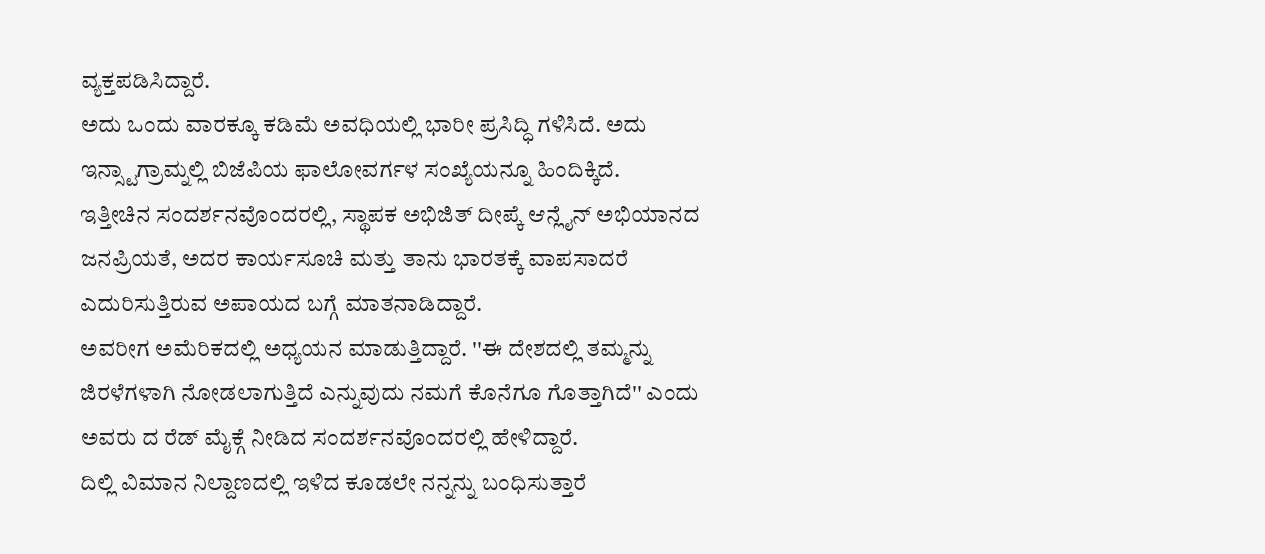ವ್ಯಕ್ತಪಡಿಸಿದ್ದಾರೆ.
ಅದು ಒಂದು ವಾರಕ್ಕೂ ಕಡಿಮೆ ಅವಧಿಯಲ್ಲಿ ಭಾರೀ ಪ್ರಸಿದ್ಧಿ ಗಳಿಸಿದೆ. ಅದು ಇನ್ಸ್ಟಾಗ್ರಾಮ್ನಲ್ಲಿ ಬಿಜೆಪಿಯ ಫಾಲೋವರ್ಗಳ ಸಂಖ್ಯೆಯನ್ನೂ ಹಿಂದಿಕ್ಕಿದೆ.
ಇತ್ತೀಚಿನ ಸಂದರ್ಶನವೊಂದರಲ್ಲಿ, ಸ್ಥಾಪಕ ಅಭಿಜಿತ್ ದೀಪ್ಕೆ ಆನ್ಲೈನ್ ಅಭಿಯಾನದ ಜನಪ್ರಿಯತೆ, ಅದರ ಕಾರ್ಯಸೂಚಿ ಮತ್ತು ತಾನು ಭಾರತಕ್ಕೆ ವಾಪಸಾದರೆ ಎದುರಿಸುತ್ತಿರುವ ಅಪಾಯದ ಬಗ್ಗೆ ಮಾತನಾಡಿದ್ದಾರೆ.
ಅವರೀಗ ಅಮೆರಿಕದಲ್ಲಿ ಅಧ್ಯಯನ ಮಾಡುತ್ತಿದ್ದಾರೆ. ''ಈ ದೇಶದಲ್ಲಿ ತಮ್ಮನ್ನು ಜಿರಳೆಗಳಾಗಿ ನೋಡಲಾಗುತ್ತಿದೆ ಎನ್ನುವುದು ನಮಗೆ ಕೊನೆಗೂ ಗೊತ್ತಾಗಿದೆ'' ಎಂದು ಅವರು ದ ರೆಡ್ ಮೈಕ್ಗೆ ನೀಡಿದ ಸಂದರ್ಶನವೊಂದರಲ್ಲಿ ಹೇಳಿದ್ದಾರೆ.
ದಿಲ್ಲಿ ವಿಮಾನ ನಿಲ್ದಾಣದಲ್ಲಿ ಇಳಿದ ಕೂಡಲೇ ನನ್ನನ್ನು ಬಂಧಿಸುತ್ತಾರೆ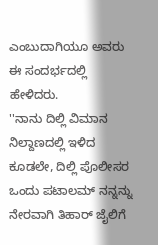ಎಂಬುದಾಗಿಯೂ ಅವರು ಈ ಸಂದರ್ಭದಲ್ಲಿ ಹೇಳಿದರು.
''ನಾನು ದಿಲ್ಲಿ ವಿಮಾನ ನಿಲ್ದಾಣದಲ್ಲಿ ಇಳಿದ ಕೂಡಲೇ, ದಿಲ್ಲಿ ಪೊಲೀಸರ ಒಂದು ಪಟಾಲಮ್ ನನ್ನನ್ನು ನೇರವಾಗಿ ತಿಹಾರ್ ಜೈಲಿಗೆ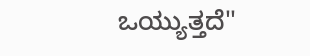ಒಯ್ಯುತ್ತದೆ''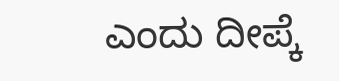ಎಂದು ದೀಪ್ಕೆ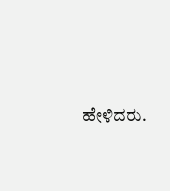ಹೇಳಿದರು.